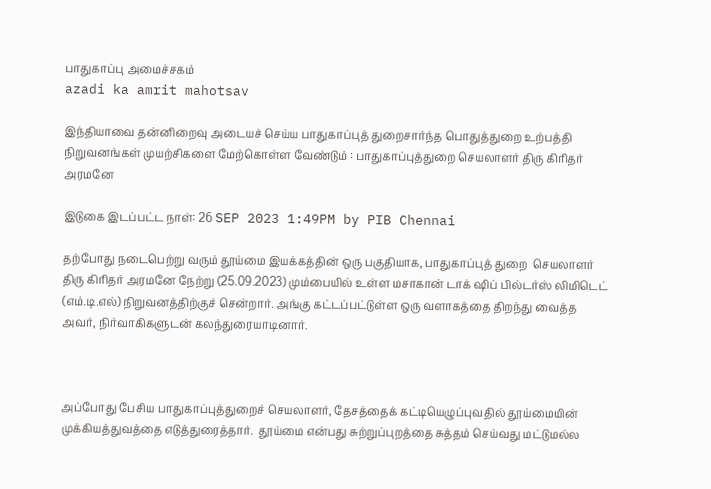பாதுகாப்பு அமைச்சகம்
azadi ka amrit mahotsav

இந்தியாவை தன்னிறைவு அடையச் செய்ய பாதுகாப்புத் துறைசார்ந்த பொதுத்துறை உற்பத்தி நிறுவனங்கள் முயற்சிகளை மேற்கொள்ள வேண்டும் : பாதுகாப்புத்துறை செயலாளர் திரு கிரிதர் அரமனே

இடுகை இடப்பட்ட நாள்: 26 SEP 2023 1:49PM by PIB Chennai

தற்போது நடைபெற்று வரும் தூய்மை இயக்கத்தின் ஒரு பகுதியாக, பாதுகாப்புத் துறை  செயலாளர் திரு கிரிதர் அரமனே நேற்று (25.09.2023) மும்பையில் உள்ள மசாகான் டாக் ஷிப் பில்டர்ஸ் லிமிடெட் (எம்.டி.எல்) நிறுவனத்திற்குச் சென்றார். அங்கு கட்டப்பட்டுள்ள ஒரு வளாகத்தை திறந்து வைத்த அவர், நிர்வாகிகளுடன் கலந்துரையாடினார்.



அப்போது பேசிய பாதுகாப்புத்துறைச் செயலாளர், தேசத்தைக் கட்டியெழுப்புவதில் தூய்மையின் முக்கியத்துவத்தை எடுத்துரைத்தார்.  தூய்மை என்பது சுற்றுப்புறத்தை சுத்தம் செய்வது மட்டுமல்ல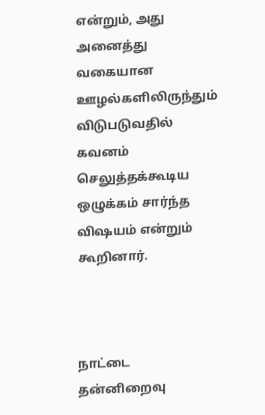என்றும், அது அனைத்து வகையான ஊழல்களிலிருந்தும் விடுபடுவதில் கவனம் செலுத்தக்கூடிய ஒழுக்கம் சார்ந்த விஷயம் என்றும் கூறினார்.



நாட்டை தன்னிறைவு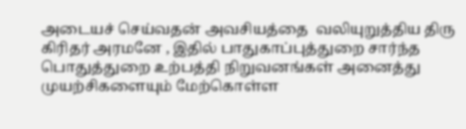அடையச் செய்வதன் அவசியத்தை  வலியுறுத்திய திரு கிரிதர் அரமனே , இதில் பாதுகாப்புத்துறை சார்ந்த பொதுத்துறை உற்பத்தி நிறுவனங்கள் அனைத்து முயற்சிகளையும் மேற்கொள்ள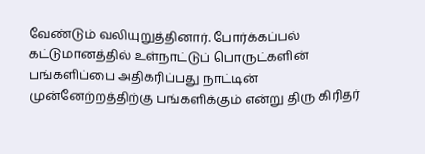வேண்டும் வலியுறுத்தினார். போர்க்கப்பல் கட்டுமானத்தில் உள்நாட்டுப் பொருட்களின் பங்களிப்பை அதிகரிப்பது நாட்டின் முன்னேற்றத்திற்கு பங்களிக்கும் என்று திரு கிரிதர்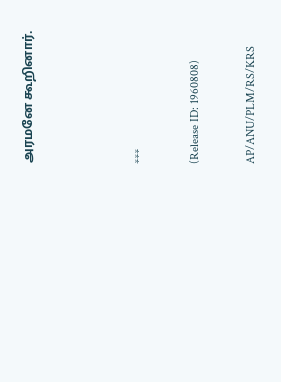அரமனே கூறினார்.



***

(Release ID: 1960808)

AP/ANU/PLM/RS/KRS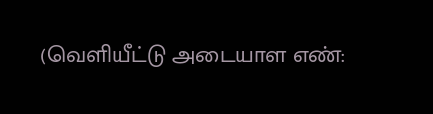(வெளியீட்டு அடையாள எண்: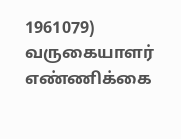1961079) வருகையாளர் எண்ணிக்கை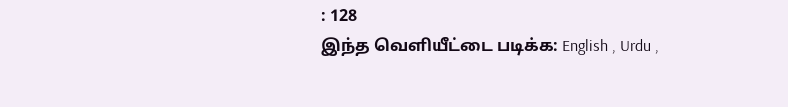: 128
இந்த வெளியீட்டை படிக்க: English , Urdu ,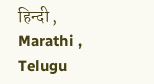हिन्दी , Marathi , Telugu